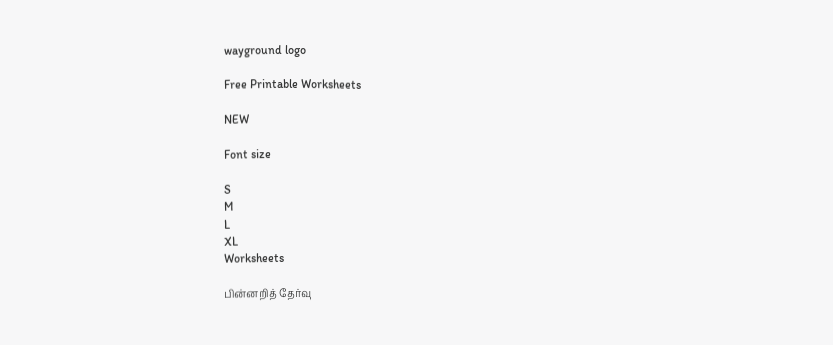wayground logo

Free Printable Worksheets

NEW

Font size

S
M
L
XL
Worksheets

பின்னறித் தேர்வு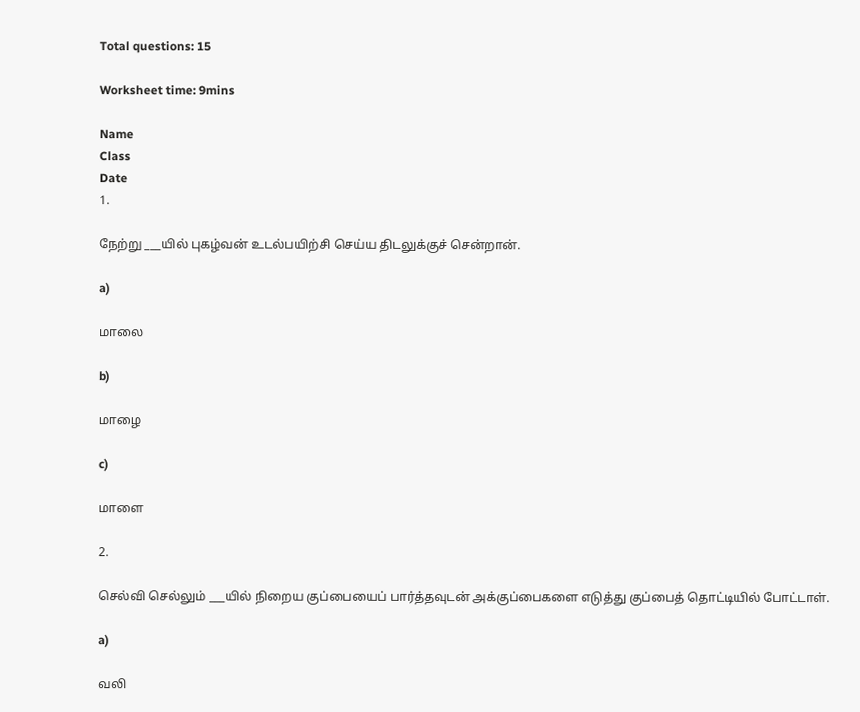Total questions: 15

Worksheet time: 9mins

Name
Class
Date
1.

நேற்று ___யில் புகழ்வன் உடல்பயிற்சி செய்ய திடலுக்குச் சென்றான்.

a)

மாலை

b)

மாழை

c)

மாளை

2.

செல்வி செல்லும் ___யில் நிறைய குப்பையைப் பார்த்தவுடன் அக்குப்பைகளை எடுத்து குப்பைத் தொட்டியில் போட்டாள்.

a)

வலி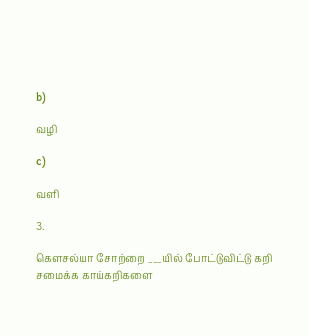b)

வழி

c)

வளி

3.

கௌசல்யா சோற்றை ___யில் போட்டுவிட்டு கறி சமைக்க காய்கறிகளை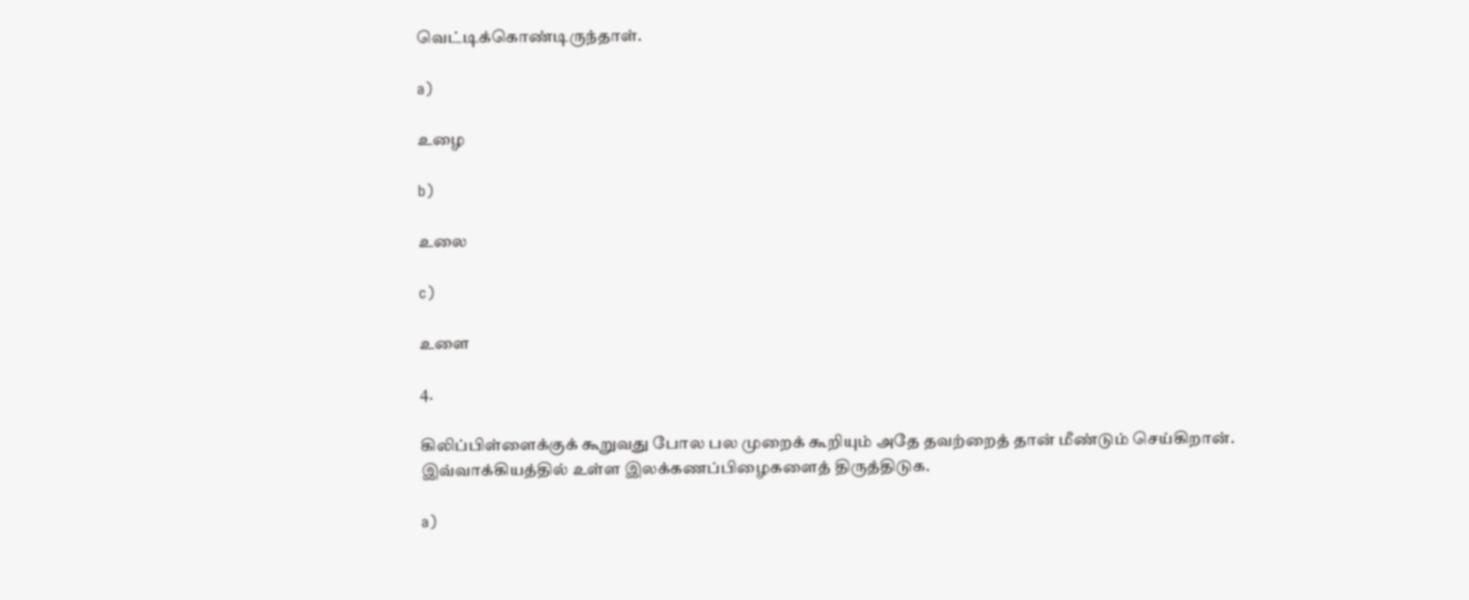வெட்டிக்கொண்டிருந்தாள்.

a)

உழை

b)

உலை

c)

உளை

4.

கிலிப்பிள்ளைக்குக் கூறுவது போல பல முறைக் கூறியும் அதே தவற்றைத் தான் மீண்டும் செய்கிறான். இவ்வாக்கியத்தில் உள்ள இலக்கணப்பிழைகளைத் திருத்திடுக.

a)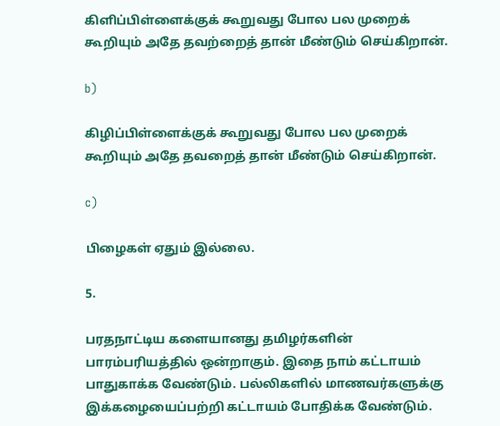கிளிப்பிள்ளைக்குக் கூறுவது போல பல முறைக் கூறியும் அதே தவற்றைத் தான் மீண்டும் செய்கிறான்.

b)

கிழிப்பிள்ளைக்குக் கூறுவது போல பல முறைக் கூறியும் அதே தவறைத் தான் மீண்டும் செய்கிறான்.

c)

பிழைகள் ஏதும் இல்லை.

5.

பரதநாட்டிய களையானது தமிழர்களின் பாரம்பரியத்தில் ஒன்றாகும். இதை நாம் கட்டாயம் பாதுகாக்க வேண்டும். பல்லிகளில் மாணவர்களுக்கு இக்கழையைப்பற்றி கட்டாயம் போதிக்க வேண்டும்.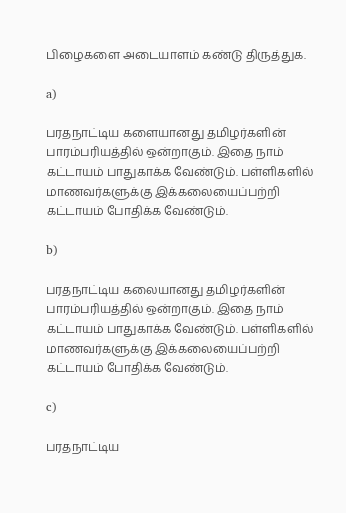பிழைகளை அடையாளம் கண்டு திருத்துக.

a)

பரதநாட்டிய களையானது தமிழர்களின் பாரம்பரியத்தில் ஒன்றாகும். இதை நாம் கட்டாயம் பாதுகாக்க வேண்டும். பள்ளிகளில் மாணவர்களுக்கு இக்கலையைப்பற்றி கட்டாயம் போதிக்க வேண்டும்.

b)

பரதநாட்டிய கலையானது தமிழர்களின் பாரம்பரியத்தில் ஒன்றாகும். இதை நாம் கட்டாயம் பாதுகாக்க வேண்டும். பள்ளிகளில் மாணவர்களுக்கு இக்கலையைப்பற்றி கட்டாயம் போதிக்க வேண்டும்.

c)

பரதநாட்டிய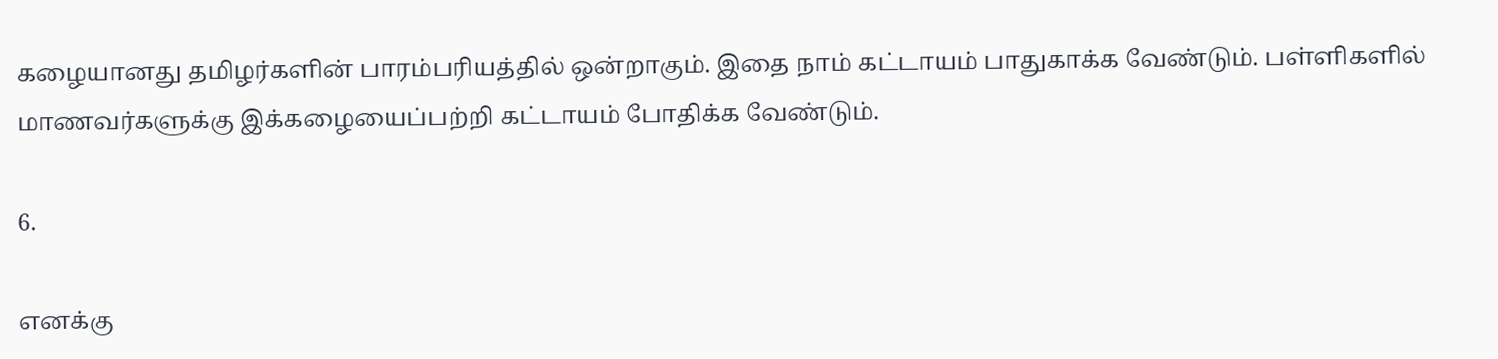கழையானது தமிழர்களின் பாரம்பரியத்தில் ஒன்றாகும். இதை நாம் கட்டாயம் பாதுகாக்க வேண்டும். பள்ளிகளில் மாணவர்களுக்கு இக்கழையைப்பற்றி கட்டாயம் போதிக்க வேண்டும்.

6.

எனக்கு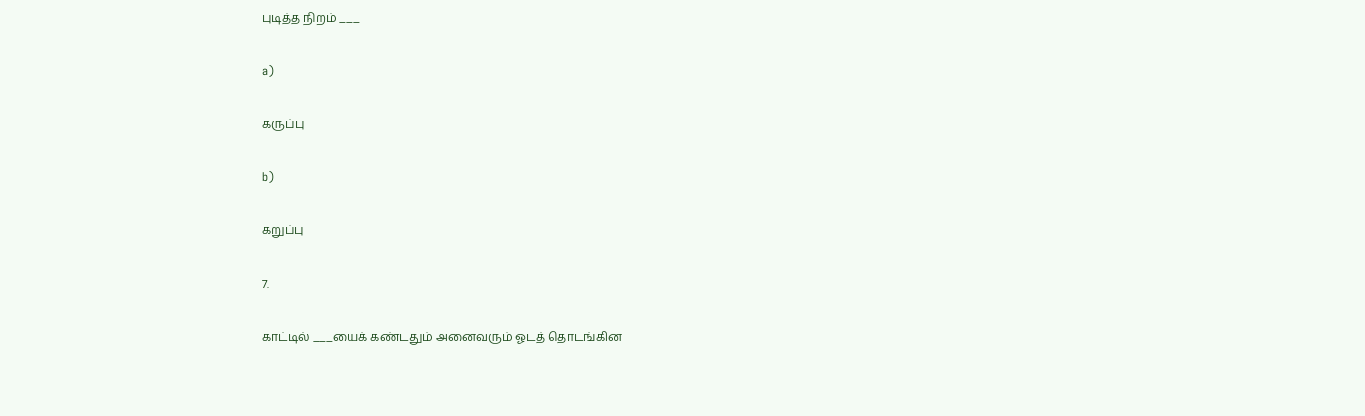புடித்த நிறம் ___

a)

கருப்பு

b)

கறுப்பு

7.

காட்டில் ___யைக் கண்டதும் அனைவரும் ஓடத் தொடங்கின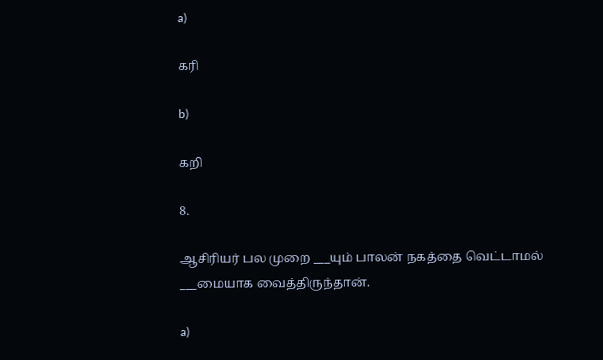a)

கரி

b)

கறி

8.

ஆசிரியர் பல முறை ___யும் பாலன் நகத்தை வெட்டாமல் ___மையாக வைத்திருந்தான்.

a)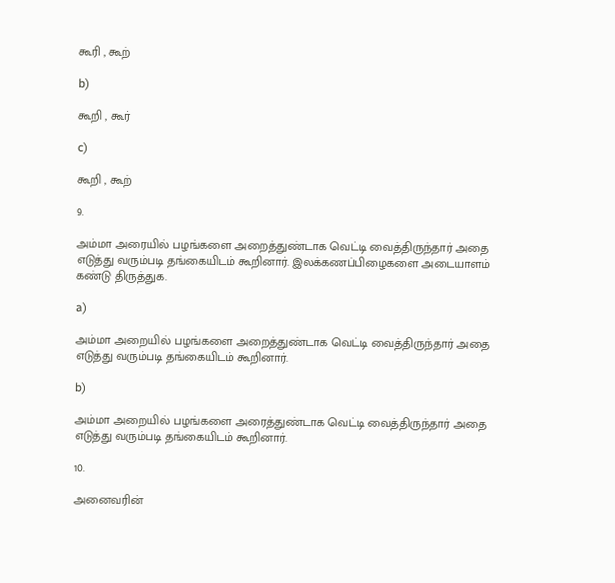கூரி , கூற்

b)

கூறி , கூர்

c)

கூறி , கூற்

9.

அம்மா அரையில் பழங்களை அறைத்துண்டாக வெட்டி வைத்திருந்தார் அதை எடுத்து வரும்படி தங்கையிடம் கூறினார். இலக்கணப்பிழைகளை அடையாளம் கண்டு திருத்துக.

a)

அம்மா அறையில் பழங்களை அறைத்துண்டாக வெட்டி வைத்திருந்தார் அதை எடுத்து வரும்படி தங்கையிடம் கூறினார்.

b)

அம்மா அறையில் பழங்களை அரைத்துண்டாக வெட்டி வைத்திருந்தார் அதை எடுத்து வரும்படி தங்கையிடம் கூறினார்.

10.

அனைவரின்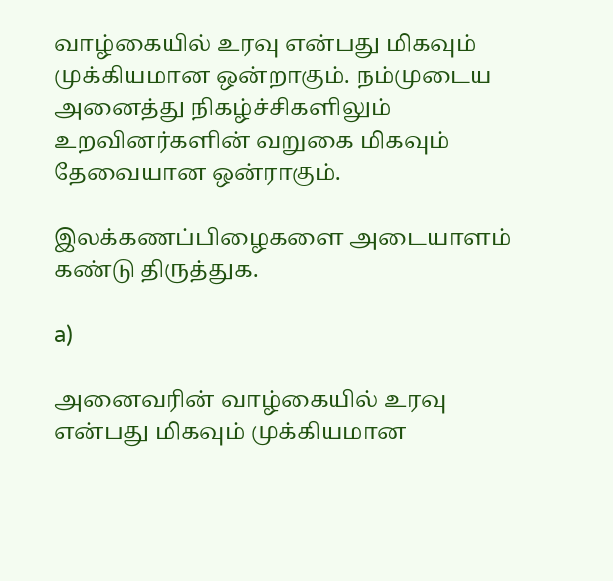வாழ்கையில் உரவு என்பது மிகவும் முக்கியமான ஒன்றாகும். நம்முடைய அனைத்து நிகழ்ச்சிகளிலும் உறவினர்களின் வறுகை மிகவும் தேவையான ஒன்ராகும்.

இலக்கணப்பிழைகளை அடையாளம் கண்டு திருத்துக.

a)

அனைவரின் வாழ்கையில் உரவு என்பது மிகவும் முக்கியமான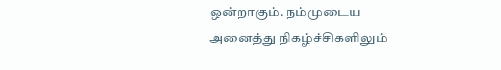ஒன்றாகும். நம்முடைய அனைத்து நிகழ்ச்சிகளிலும்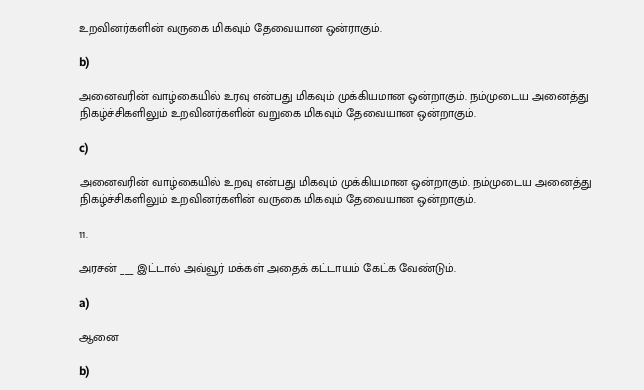உறவினர்களின் வருகை மிகவும் தேவையான ஒன்ராகும்.

b)

அனைவரின் வாழ்கையில் உரவு என்பது மிகவும் முக்கியமான ஒன்றாகும். நம்முடைய அனைத்து நிகழ்ச்சிகளிலும் உறவினர்களின் வறுகை மிகவும் தேவையான ஒன்றாகும்.

c)

அனைவரின் வாழ்கையில் உறவு என்பது மிகவும் முக்கியமான ஒன்றாகும். நம்முடைய அனைத்து நிகழ்ச்சிகளிலும் உறவினர்களின் வருகை மிகவும் தேவையான ஒன்றாகும்.

11.

அரசன் ___ இட்டால் அவ்வூர் மக்கள் அதைக் கட்டாயம் கேட்க வேண்டும்.

a)

ஆனை

b)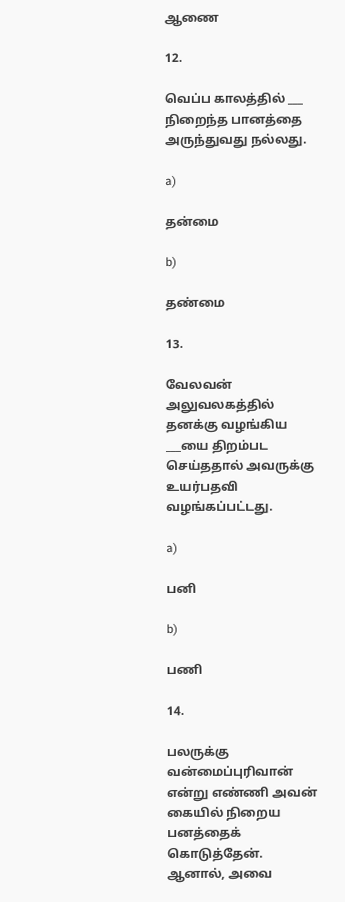ஆணை

12.

வெப்ப காலத்தில் ___ நிறைந்த பானத்தை அருந்துவது நல்லது.

a)

தன்மை

b)

தண்மை

13.

வேலவன் அலுவலகத்தில் தனக்கு வழங்கிய ___யை திறம்பட செய்ததால் அவருக்கு உயர்பதவி வழங்கப்பட்டது.

a)

பனி

b)

பணி

14.

பலருக்கு வன்மைப்புரிவான் என்று எண்ணி அவன் கையில் நிறைய பனத்தைக் கொடுத்தேன். ஆனால், அவை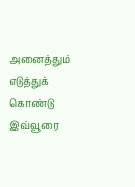அனைத்தும் எடுத்துக் கொண்டு இவ்வூரை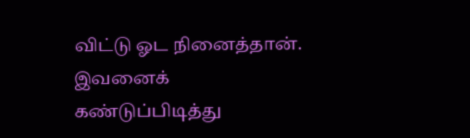விட்டு ஓட நினைத்தான். இவனைக் கண்டுப்பிடித்து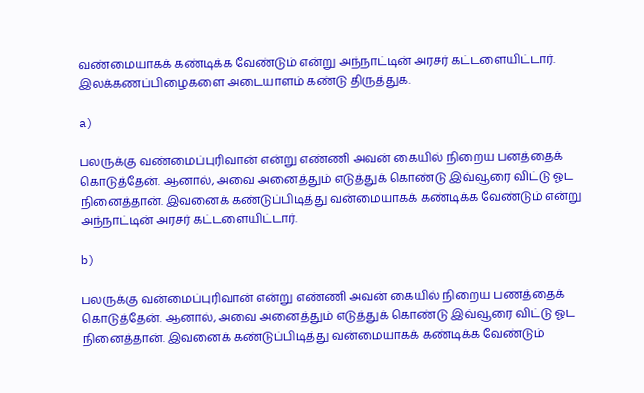வண்மையாகக் கண்டிக்க வேண்டும் என்று அந்நாட்டின் அரசர் கட்டளையிட்டார். இலக்கணப்பிழைகளை அடையாளம் கண்டு திருத்துக.

a)

பலருக்கு வண்மைப்புரிவான் என்று எண்ணி அவன் கையில் நிறைய பனத்தைக் கொடுத்தேன். ஆனால், அவை அனைத்தும் எடுத்துக் கொண்டு இவ்வூரை விட்டு ஓட நினைத்தான். இவனைக் கண்டுப்பிடித்து வன்மையாகக் கண்டிக்க வேண்டும் என்று அந்நாட்டின் அரசர் கட்டளையிட்டார்.

b)

பலருக்கு வன்மைப்புரிவான் என்று எண்ணி அவன் கையில் நிறைய பணத்தைக் கொடுத்தேன். ஆனால், அவை அனைத்தும் எடுத்துக் கொண்டு இவ்வூரை விட்டு ஓட நினைத்தான். இவனைக் கண்டுப்பிடித்து வன்மையாகக் கண்டிக்க வேண்டும்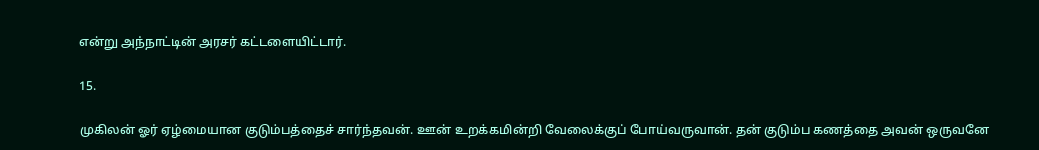என்று அந்நாட்டின் அரசர் கட்டளையிட்டார்.

15.

முகிலன் ஓர் ஏழ்மையான குடும்பத்தைச் சார்ந்தவன். ஊன் உறக்கமின்றி வேலைக்குப் போய்வருவான். தன் குடும்ப கணத்தை அவன் ஒருவனே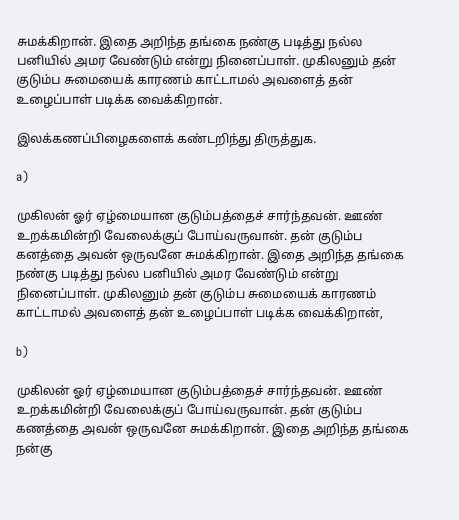சுமக்கிறான். இதை அறிந்த தங்கை நண்கு படித்து நல்ல பனியில் அமர வேண்டும் என்று நினைப்பாள். முகிலனும் தன் குடும்ப சுமையைக் காரணம் காட்டாமல் அவளைத் தன் உழைப்பாள் படிக்க வைக்கிறான்.

இலக்கணப்பிழைகளைக் கண்டறிந்து திருத்துக.

a)

முகிலன் ஓர் ஏழ்மையான குடும்பத்தைச் சார்ந்தவன். ஊண் உறக்கமின்றி வேலைக்குப் போய்வருவான். தன் குடும்ப கனத்தை அவன் ஒருவனே சுமக்கிறான். இதை அறிந்த தங்கை நண்கு படித்து நல்ல பனியில் அமர வேண்டும் என்று நினைப்பாள். முகிலனும் தன் குடும்ப சுமையைக் காரணம் காட்டாமல் அவளைத் தன் உழைப்பாள் படிக்க வைக்கிறான்,

b)

முகிலன் ஓர் ஏழ்மையான குடும்பத்தைச் சார்ந்தவன். ஊண் உறக்கமின்றி வேலைக்குப் போய்வருவான். தன் குடும்ப கணத்தை அவன் ஒருவனே சுமக்கிறான். இதை அறிந்த தங்கை நன்கு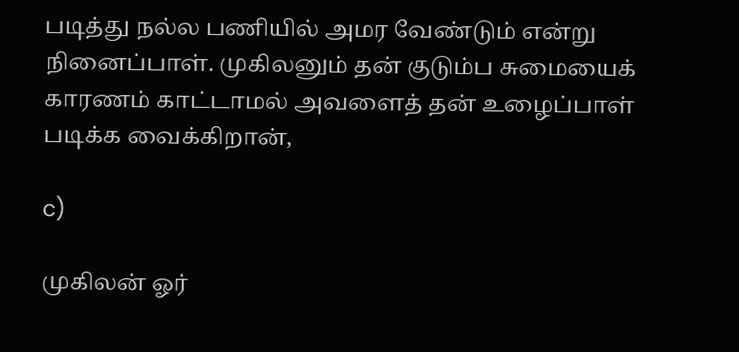படித்து நல்ல பணியில் அமர வேண்டும் என்று நினைப்பாள். முகிலனும் தன் குடும்ப சுமையைக் காரணம் காட்டாமல் அவளைத் தன் உழைப்பாள் படிக்க வைக்கிறான்,

c)

முகிலன் ஓர்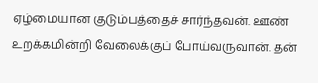ஏழ்மையான குடும்பத்தைச் சார்ந்தவன். ஊண் உறக்கமின்றி வேலைக்குப் போய்வருவான். தன்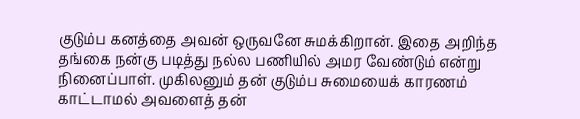குடும்ப கனத்தை அவன் ஒருவனே சுமக்கிறான். இதை அறிந்த தங்கை நன்கு படித்து நல்ல பணியில் அமர வேண்டும் என்று நினைப்பாள். முகிலனும் தன் குடும்ப சுமையைக் காரணம் காட்டாமல் அவளைத் தன்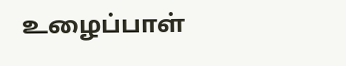உழைப்பாள்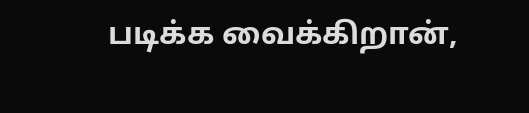படிக்க வைக்கிறான்,